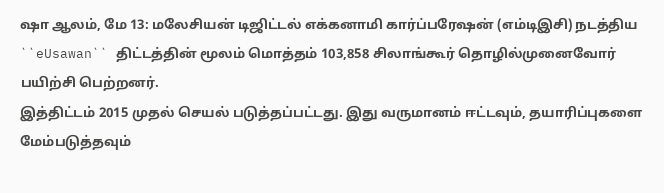ஷா ஆலம், மே 13: மலேசியன் டிஜிட்டல் எக்கனாமி கார்ப்பரேஷன் (எம்டிஇசி) நடத்திய ``eUsawan`` திட்டத்தின் மூலம் மொத்தம் 103,858 சிலாங்கூர் தொழில்முனைவோர் பயிற்சி பெற்றனர்.
இத்திட்டம் 2015 முதல் செயல் படுத்தப்பட்டது. இது வருமானம் ஈட்டவும், தயாரிப்புகளை மேம்படுத்தவும்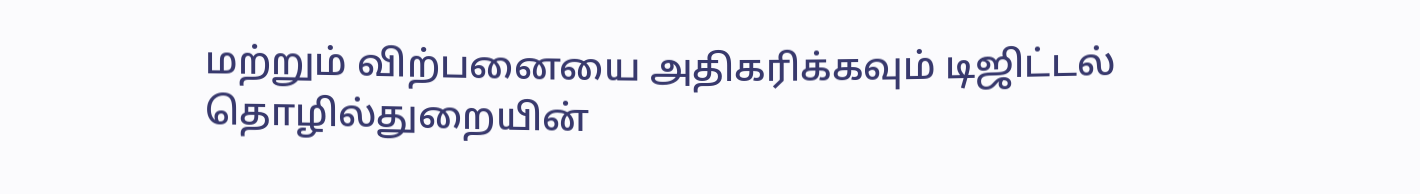மற்றும் விற்பனையை அதிகரிக்கவும் டிஜிட்டல் தொழில்துறையின்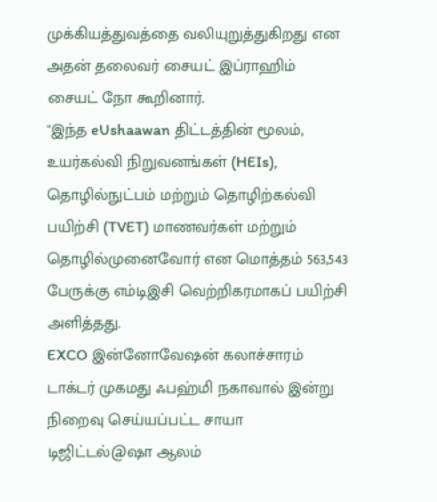முக்கியத்துவத்தை வலியுறுத்துகிறது என அதன் தலைவர் சையட் இப்ராஹிம் சையட் நோ கூறினார்.
"இந்த eUshaawan திட்டத்தின் மூலம், உயர்கல்வி நிறுவனங்கள் (HEIs), தொழில்நுட்பம் மற்றும் தொழிற்கல்வி பயிற்சி (TVET) மாணவர்கள் மற்றும் தொழில்முனைவோர் என மொத்தம் 563,543 பேருக்கு எம்டிஇசி வெற்றிகரமாகப் பயிற்சி அளித்தது.
EXCO இன்னோவேஷன் கலாச்சாரம் டாக்டர் முகமது ஃபஹ்மி நகாவால் இன்று நிறைவு செய்யப்பட்ட சாயா டிஜிட்டல்@ஷா ஆலம்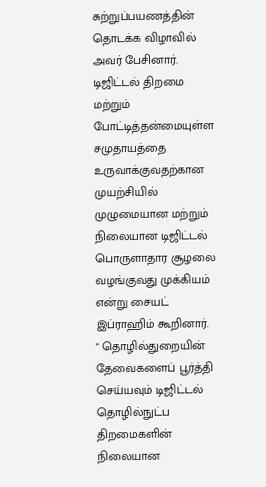சுற்றுப்பயணத்தின் தொடக்க விழாவில் அவர் பேசினார்.
டிஜிட்டல் திறமை மற்றும் போட்டித்தன்மையுள்ள சமுதாயத்தை உருவாக்குவதற்கான முயற்சியில் முழுமையான மற்றும் நிலையான டிஜிட்டல் பொருளாதார சூழலை வழங்குவது முக்கியம் என்று சையட் இப்ராஹிம் கூறினார்.
" தொழில்துறையின் தேவைகளைப் பூர்த்தி செய்யவும் டிஜிட்டல் தொழில்நுட்ப திறமைகளின் நிலையான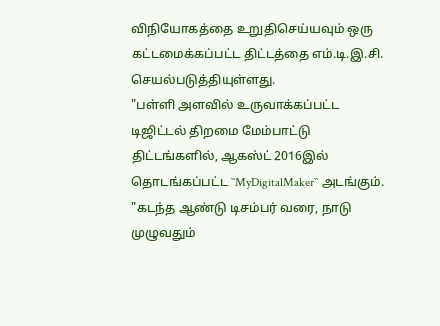விநியோகத்தை உறுதிசெய்யவும் ஒரு கட்டமைக்கப்பட்ட திட்டத்தை எம்.டி.இ.சி. செயல்படுத்தியுள்ளது.
"பள்ளி அளவில் உருவாக்கப்பட்ட டிஜிட்டல் திறமை மேம்பாட்டு திட்டங்களில், ஆகஸ்ட் 2016இல் தொடங்கப்பட்ட ``MyDigitalMaker`` அடங்கும்.
"கடந்த ஆண்டு டிசம்பர் வரை, நாடு முழுவதும்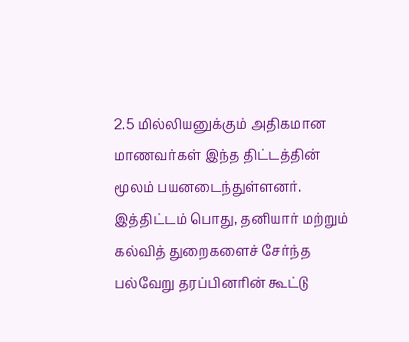2.5 மில்லியனுக்கும் அதிகமான மாணவர்கள் இந்த திட்டத்தின் மூலம் பயனடைந்துள்ளனர்.
இத்திட்டம் பொது, தனியார் மற்றும் கல்வித் துறைகளைச் சேர்ந்த பல்வேறு தரப்பினரின் கூட்டு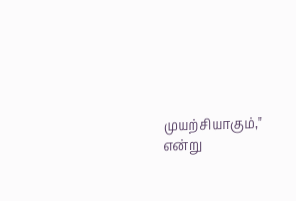முயற்சியாகும்," என்று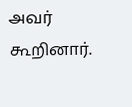அவர் கூறினார்.